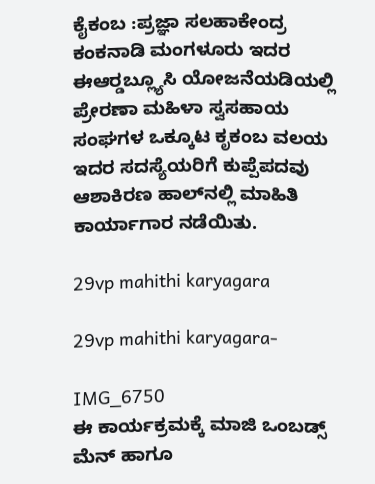ಕೈಕಂಬ :ಪ್ರಜ್ಞಾ ಸಲಹಾಕೇಂದ್ರ ಕಂಕನಾಡಿ ಮಂಗಳೂರು ಇದರ ಈಆರ್‍ಡಬ್ಲ್ಯೂಸಿ ಯೋಜನೆಯಡಿಯಲ್ಲಿ ಪ್ರೇರಣಾ ಮಹಿಳಾ ಸ್ವಸಹಾಯ ಸಂಘಗಳ ಒಕ್ಕೂಟ ಕೃಕಂಬ ವಲಯ ಇದರ ಸದಸ್ಯೆಯರಿಗೆ ಕುಪ್ಪೆಪದವು ಆಶಾಕಿರಣ ಹಾಲ್‍ನಲ್ಲಿ ಮಾಹಿತಿ ಕಾರ್ಯಾಗಾರ ನಡೆಯಿತು.

29vp mahithi karyagara

29vp mahithi karyagara-

IMG_6750
ಈ ಕಾರ್ಯಕ್ರಮಕ್ಕೆ ಮಾಜಿ ಒಂಬಡ್ಸ್ ಮೆನ್ ಹಾಗೂ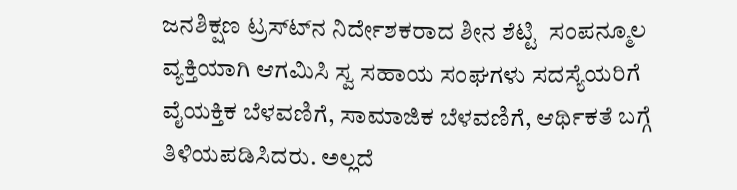ಜನಶಿಕ್ಷಣ ಟ್ರಸ್ಟ್‍ನ ನಿರ್ದೇಶಕರಾದ ಶೀನ ಶೆಟ್ಟಿ  ಸಂಪನ್ಮೂಲ ವ್ಯಕ್ತಿಯಾಗಿ ಆಗಮಿಸಿ ಸ್ವ ಸಹಾಯ ಸಂಘಗಳು ಸದಸ್ಯೆಯರಿಗೆ ವೈಯಕ್ತಿಕ ಬೆಳವಣಿಗೆ, ಸಾಮಾಜಿಕ ಬೆಳವಣಿಗೆ, ಆರ್ಥಿಕತೆ ಬಗ್ಗೆ ತಿಳಿಯಪಡಿಸಿದರು. ಅಲ್ಲದೆ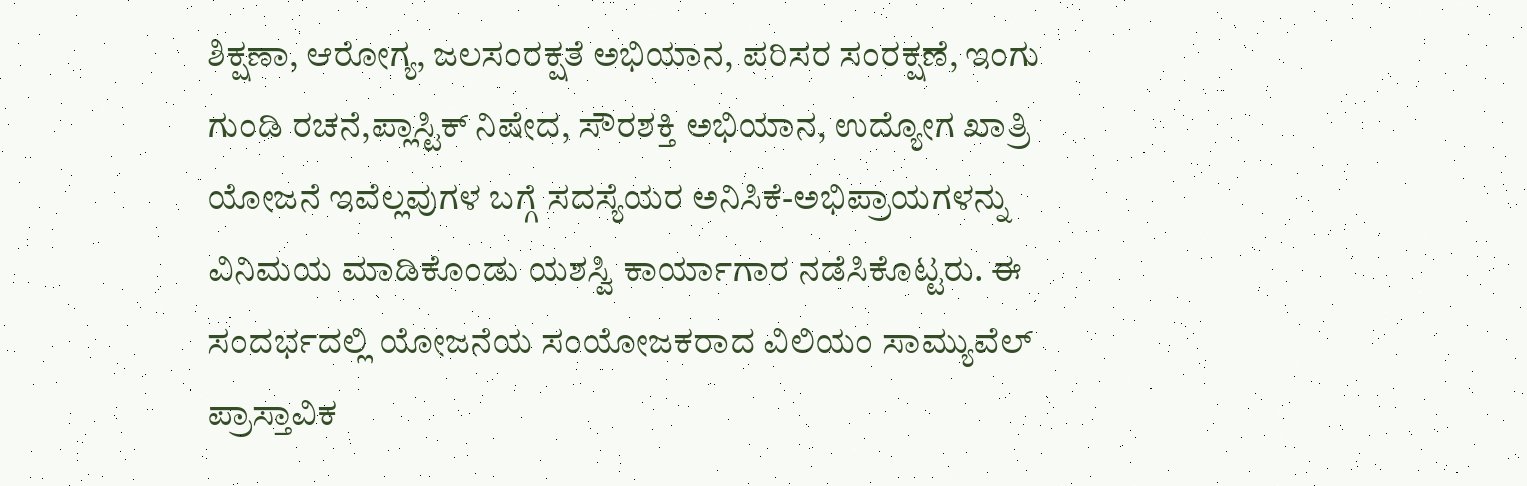ಶಿಕ್ಷಣಾ, ಆರೋಗ್ಯ, ಜಲಸಂರಕ್ಷತೆ ಅಭಿಯಾನ, ಪರಿಸರ ಸಂರಕ್ಷಣೆ, ಇಂಗು ಗುಂಡಿ ರಚನೆ,ಪ್ಲಾಸ್ಟಿಕ್ ನಿಷೇದ, ಸೌರಶಕ್ತಿ ಅಭಿಯಾನ, ಉದ್ಯೋಗ ಖಾತ್ರಿ ಯೋಜನೆ ಇವೆಲ್ಲವುಗಳ ಬಗ್ಗೆ ಸದಸ್ಯೆಯರ ಅನಿಸಿಕೆ-ಅಭಿಪ್ರಾಯಗಳನ್ನು ವಿನಿಮಯ ಮಾಡಿಕೊಂಡು ಯಶಸ್ವಿ ಕಾರ್ಯಾಗಾರ ನಡೆಸಿಕೊಟ್ಟರು. ಈ ಸಂದರ್ಭದಲ್ಲಿ ಯೋಜನೆಯ ಸಂಯೋಜಕರಾದ ವಿಲಿಯಂ ಸಾಮ್ಯುವೆಲ್ ಪ್ರಾಸ್ತಾವಿಕ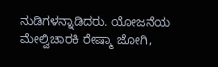ನುಡಿಗಳನ್ನಾಡಿದರು. ಯೋಜನೆಯ ಮೇಲ್ವಿಚಾರಕಿ ರೇಷ್ಮಾ ಜೋಗಿ,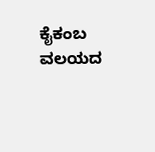ಕೈಕಂಬ ವಲಯದ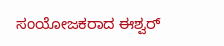ಸಂಯೋಜಕರಾದ ಈಶ್ವರ್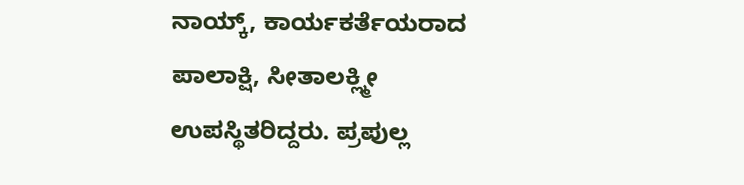ನಾಯ್ಕ್, ಕಾರ್ಯಕರ್ತೆಯರಾದ ಪಾಲಾಕ್ಷಿ, ಸೀತಾಲಕ್ಲ್ಮೀ ಉಪಸ್ಥಿತರಿದ್ದರು. ಪ್ರಪುಲ್ಲ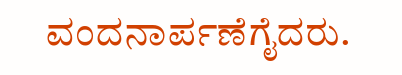ವಂದನಾರ್ಪಣೆಗೈದರು.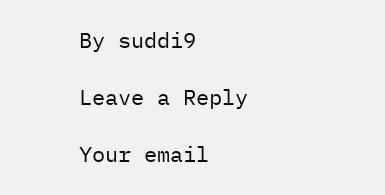By suddi9

Leave a Reply

Your email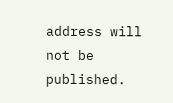address will not be published.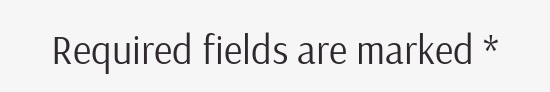Required fields are marked *